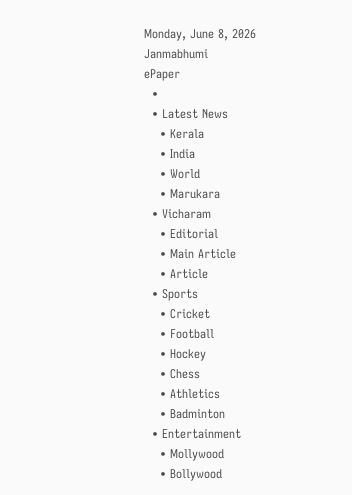Monday, June 8, 2026
Janmabhumi
ePaper
  •
  • Latest News
    • Kerala
    • India
    • World
    • Marukara
  • Vicharam
    • Editorial
    • Main Article
    • Article
  • Sports
    • Cricket
    • Football
    • Hockey
    • Chess
    • Athletics
    • Badminton
  • Entertainment
    • Mollywood
    • Bollywood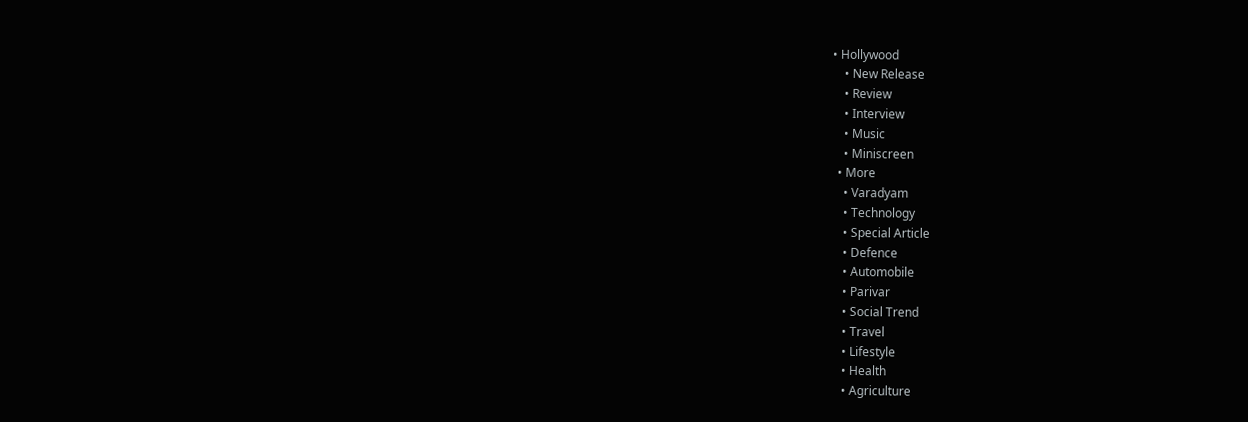• Hollywood
    • New Release
    • Review
    • Interview
    • Music
    • Miniscreen
  • More
    • Varadyam
    • Technology
    • Special Article
    • Defence
    • Automobile
    • Parivar
    • Social Trend
    • Travel
    • Lifestyle
    • Health
    • Agriculture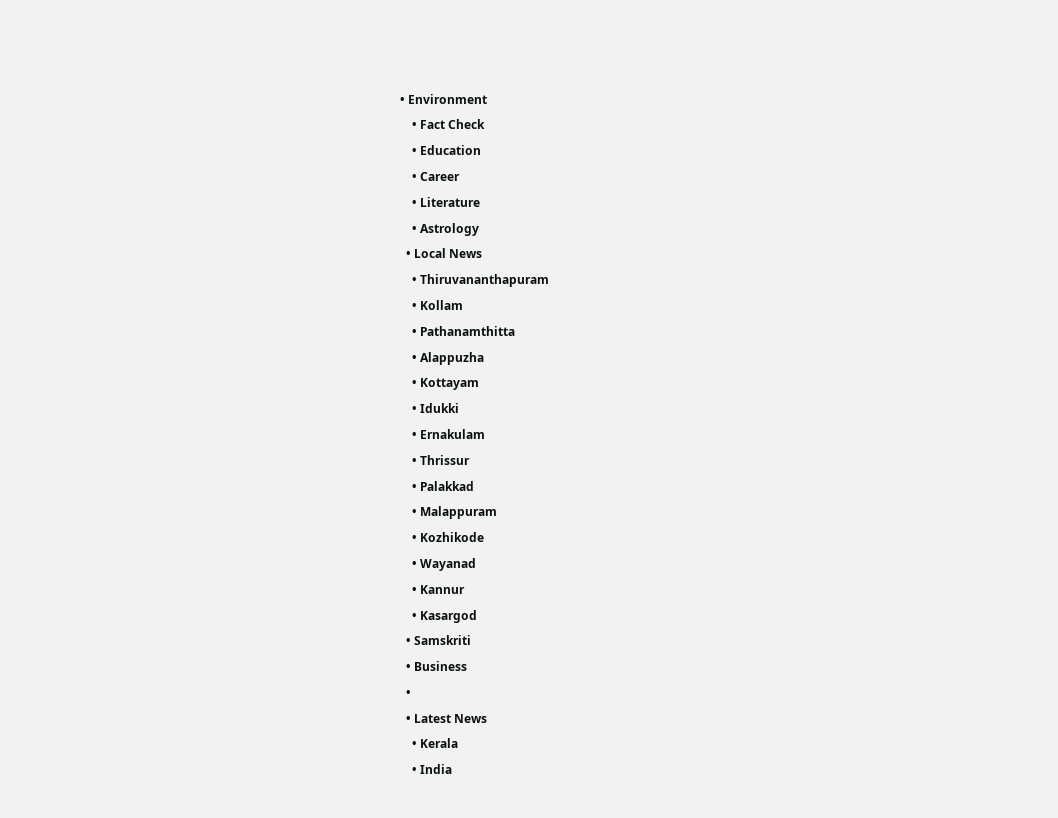• Environment
    • Fact Check
    • Education
    • Career
    • Literature
    • Astrology
  • Local News
    • Thiruvananthapuram
    • Kollam
    • Pathanamthitta
    • Alappuzha
    • Kottayam
    • Idukki
    • Ernakulam
    • Thrissur
    • Palakkad
    • Malappuram
    • Kozhikode
    • Wayanad
    • Kannur
    • Kasargod
  • Samskriti
  • Business
  •
  • Latest News
    • Kerala
    • India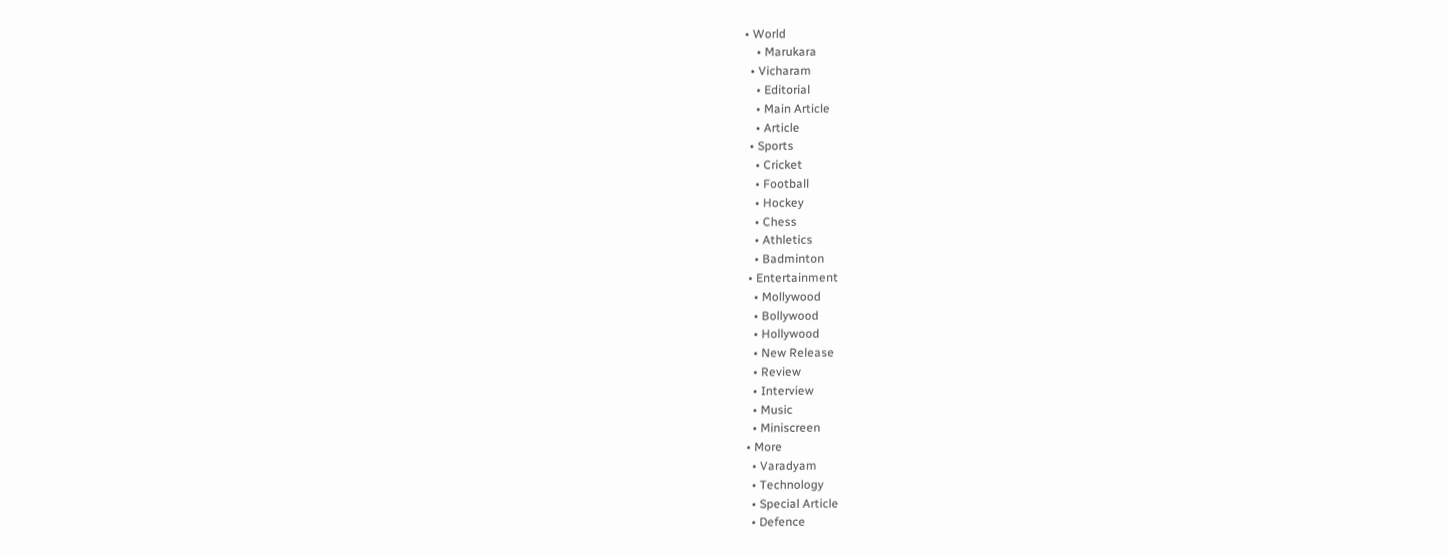• World
    • Marukara
  • Vicharam
    • Editorial
    • Main Article
    • Article
  • Sports
    • Cricket
    • Football
    • Hockey
    • Chess
    • Athletics
    • Badminton
  • Entertainment
    • Mollywood
    • Bollywood
    • Hollywood
    • New Release
    • Review
    • Interview
    • Music
    • Miniscreen
  • More
    • Varadyam
    • Technology
    • Special Article
    • Defence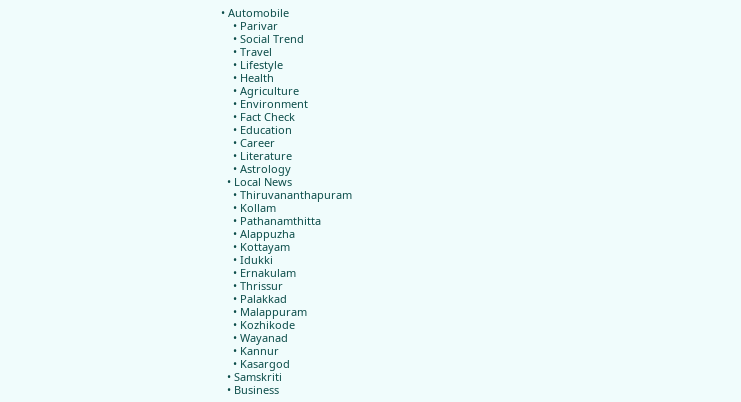• Automobile
    • Parivar
    • Social Trend
    • Travel
    • Lifestyle
    • Health
    • Agriculture
    • Environment
    • Fact Check
    • Education
    • Career
    • Literature
    • Astrology
  • Local News
    • Thiruvananthapuram
    • Kollam
    • Pathanamthitta
    • Alappuzha
    • Kottayam
    • Idukki
    • Ernakulam
    • Thrissur
    • Palakkad
    • Malappuram
    • Kozhikode
    • Wayanad
    • Kannur
    • Kasargod
  • Samskriti
  • Business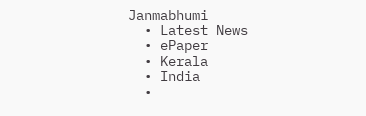Janmabhumi
  • Latest News
  • ePaper
  • Kerala
  • India
  •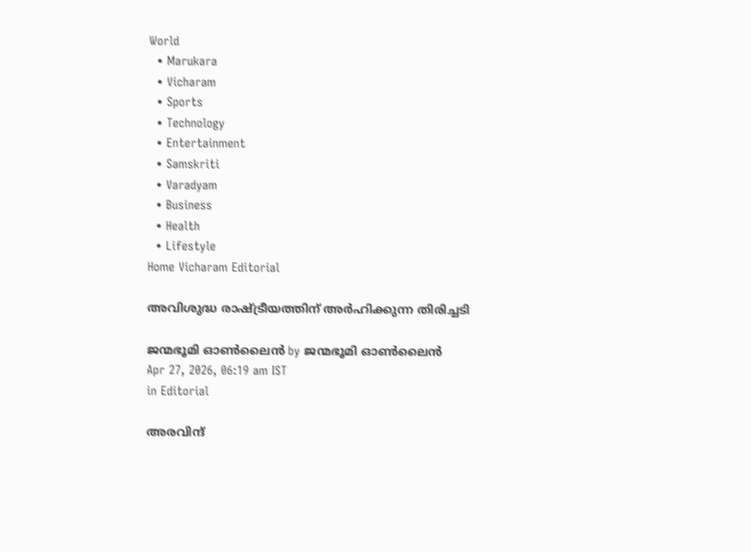World
  • Marukara
  • Vicharam
  • Sports
  • Technology
  • Entertainment
  • Samskriti
  • Varadyam
  • Business
  • Health
  • Lifestyle
Home Vicharam Editorial

അവിശുദ്ധ രാഷ്‌ട്രീയത്തിന് അര്‍ഹിക്കുന്ന തിരിച്ചടി

ജന്മഭൂമി ഓണ്‍ലൈന്‍ by ജന്മഭൂമി ഓണ്‍ലൈന്‍
Apr 27, 2026, 06:19 am IST
in Editorial

അരവിന്ദ്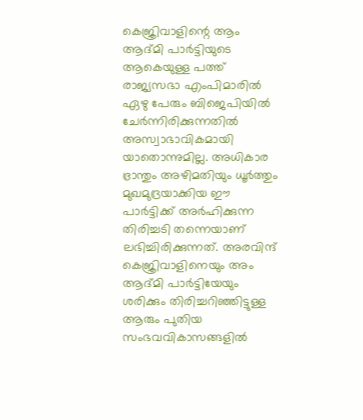കെജ്രിവാളിന്റെ ആം ആദ്മി പാര്‍ട്ടിയുടെ ആകെയുള്ള പത്ത് രാജ്യസഭാ എംപിമാരില്‍ ഏഴു പേരും ബിജെപിയില്‍ ചേര്‍ന്നിരിക്കുന്നതില്‍ അസ്വാഭാവികമായി യാതൊന്നുമില്ല. അധികാര ഭ്രാന്തും അഴിമതിയും ധൂര്‍ത്തും മുഖമുദ്രയാക്കിയ ഈ പാര്‍ട്ടിക്ക് അര്‍ഹിക്കുന്ന തിരിച്ചടി തന്നെയാണ് ലഭിച്ചിരിക്കുന്നത്. അരവിന്ദ് കെജ്രിവാളിനെയും അം ആദ്മി പാര്‍ട്ടിയേയും ശരിക്കും തിരിച്ചറിഞ്ഞിട്ടുള്ള ആരും പുതിയ സംഭവവികാസങ്ങളില്‍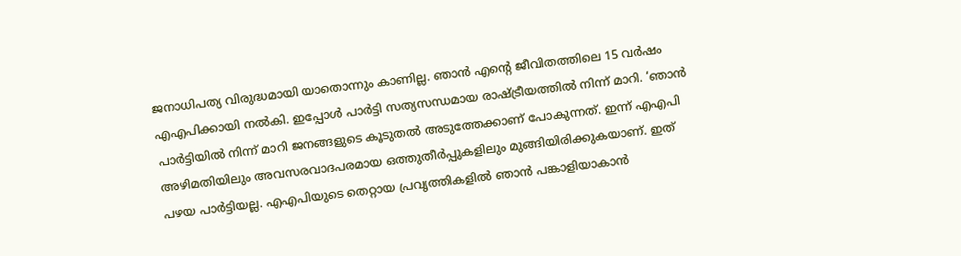ജനാധിപത്യ വിരുദ്ധമായി യാതൊന്നും കാണില്ല. ഞാന്‍ എന്റെ ജീവിതത്തിലെ 15 വര്‍ഷം എഎപിക്കായി നല്‍കി. ഇപ്പോള്‍ പാര്‍ട്ടി സത്യസന്ധമായ രാഷ്‌ട്രീയത്തില്‍ നിന്ന് മാറി. ‘ഞാന്‍ പാര്‍ട്ടിയില്‍ നിന്ന് മാറി ജനങ്ങളുടെ കൂടുതല്‍ അടുത്തേക്കാണ് പോകുന്നത്. ഇന്ന് എഎപി അഴിമതിയിലും അവസരവാദപരമായ ഒത്തുതീര്‍പ്പുകളിലും മുങ്ങിയിരിക്കുകയാണ്. ഇത് പഴയ പാര്‍ട്ടിയല്ല. എഎപിയുടെ തെറ്റായ പ്രവൃത്തികളില്‍ ഞാന്‍ പങ്കാളിയാകാന്‍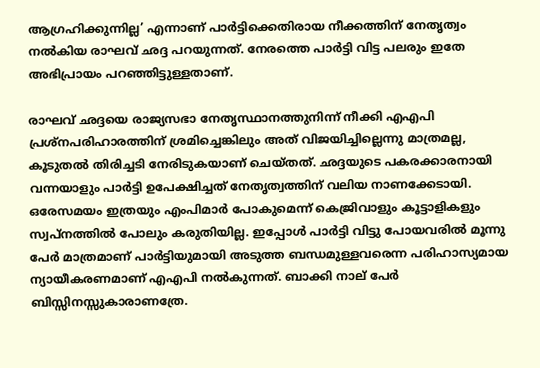ആഗ്രഹിക്കുന്നില്ല’ എന്നാണ് പാര്‍ട്ടിക്കെതിരായ നീക്കത്തിന് നേതൃത്വം നല്‍കിയ രാഘവ് ഛദ്ദ പറയുന്നത്. നേരത്തെ പാര്‍ട്ടി വിട്ട പലരും ഇതേ അഭിപ്രായം പറഞ്ഞിട്ടുള്ളതാണ്.

രാഘവ് ഛദ്ദയെ രാജ്യസഭാ നേതൃസ്ഥാനത്തുനിന്ന് നീക്കി എഎപി പ്രശ്‌നപരിഹാരത്തിന് ശ്രമിച്ചെങ്കിലും അത് വിജയിച്ചില്ലെന്നു മാത്രമല്ല, കൂടുതല്‍ തിരിച്ചടി നേരിടുകയാണ് ചെയ്തത്. ഛദ്ദയുടെ പകരക്കാരനായി വന്നയാളും പാര്‍ട്ടി ഉപേക്ഷിച്ചത് നേതൃത്വത്തിന് വലിയ നാണക്കേടായി. ഒരേസമയം ഇത്രയും എംപിമാര്‍ പോകുമെന്ന് കെജ്രിവാളും കൂട്ടാളികളും സ്വപ്‌നത്തില്‍ പോലും കരുതിയില്ല. ഇപ്പോള്‍ പാര്‍ട്ടി വിട്ടു പോയവരില്‍ മൂന്നു പേര്‍ മാത്രമാണ് പാര്‍ട്ടിയുമായി അടുത്ത ബന്ധമുള്ളവരെന്ന പരിഹാസ്യമായ ന്യായീകരണമാണ് എഎപി നല്‍കുന്നത്. ബാക്കി നാല് പേര്‍ ബിസ്സിനസ്സുകാരാണത്രേ.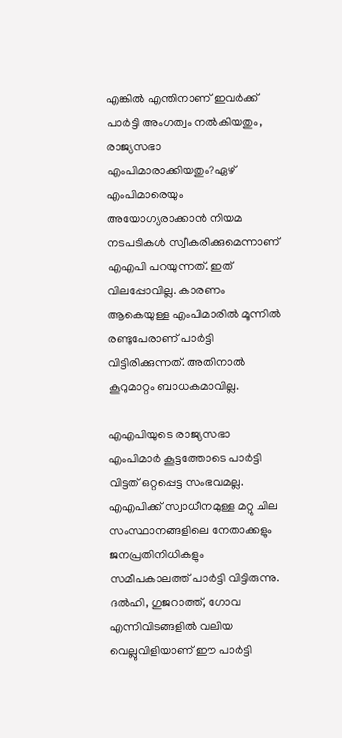എങ്കില്‍ എന്തിനാണ് ഇവര്‍ക്ക് പാര്‍ട്ടി അംഗത്വം നല്‍കിയതും, രാജ്യസഭാ എംപിമാരാക്കിയതും?ഏഴ് എംപിമാരെയും അയോഗ്യരാക്കാന്‍ നിയമ നടപടികള്‍ സ്വീകരിക്കുമെന്നാണ് എഎപി പറയുന്നത്. ഇത് വിലപ്പോവില്ല. കാരണം ആകെയുള്ള എംപിമാരില്‍ മൂന്നില്‍ രണ്ടുപേരാണ് പാര്‍ട്ടി വിട്ടിരിക്കുന്നത്. അതിനാല്‍ കൂറുമാറ്റം ബാധകമാവില്ല.

എഎപിയുടെ രാജ്യസഭാ എംപിമാര്‍ കൂട്ടത്തോടെ പാര്‍ട്ടി വിട്ടത് ഒറ്റപ്പെട്ട സംഭവമല്ല. എഎപിക്ക് സ്വാധീനമുള്ള മറ്റു ചില സംസ്ഥാനങ്ങളിലെ നേതാക്കളും ജനപ്രതിനിധികളും സമീപകാലത്ത് പാര്‍ട്ടി വിട്ടിരുന്നു. ദല്‍ഹി, ഗുജറാത്ത്, ഗോവ എന്നിവിടങ്ങളില്‍ വലിയ വെല്ലുവിളിയാണ് ഈ പാര്‍ട്ടി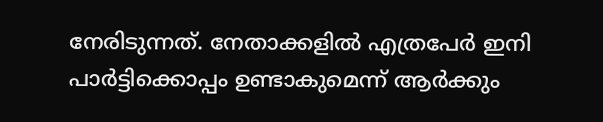നേരിടുന്നത്. നേതാക്കളില്‍ എത്രപേര്‍ ഇനി പാര്‍ട്ടിക്കൊപ്പം ഉണ്ടാകുമെന്ന് ആര്‍ക്കും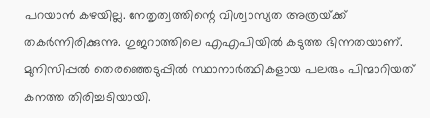പറയാന്‍ കഴയില്ല. നേതൃത്വത്തിന്റെ വിശ്വാസ്യത അത്രയ്‌ക്ക് തകര്‍ന്നിരിക്കുന്നു. ഗുജറാത്തിലെ എഎപിയില്‍ കടുത്ത ഭിന്നതയാണ്. മുനിസിപ്പല്‍ തെരഞ്ഞെടുപ്പില്‍ സ്ഥാനാര്‍ത്ഥികളായ പലരും പിന്മാറിയത് കനത്ത തിരിച്ചടിയായി.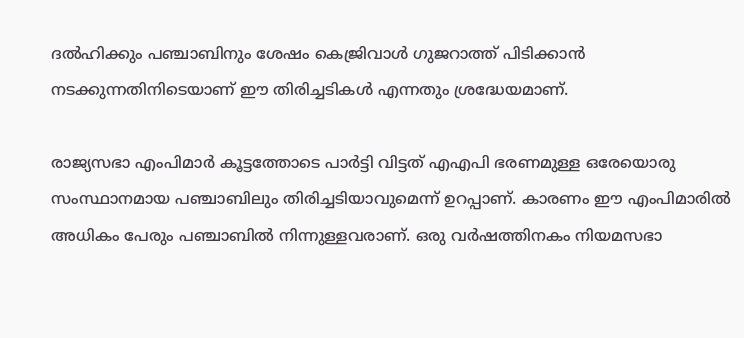ദല്‍ഹിക്കും പഞ്ചാബിനും ശേഷം കെജ്രിവാള്‍ ഗുജറാത്ത് പിടിക്കാന്‍ നടക്കുന്നതിനിടെയാണ് ഈ തിരിച്ചടികള്‍ എന്നതും ശ്രദ്ധേയമാണ്.

രാജ്യസഭാ എംപിമാര്‍ കൂട്ടത്തോടെ പാര്‍ട്ടി വിട്ടത് എഎപി ഭരണമുള്ള ഒരേയൊരു സംസ്ഥാനമായ പഞ്ചാബിലും തിരിച്ചടിയാവുമെന്ന് ഉറപ്പാണ്. കാരണം ഈ എംപിമാരില്‍ അധികം പേരും പഞ്ചാബില്‍ നിന്നുള്ളവരാണ്. ഒരു വര്‍ഷത്തിനകം നിയമസഭാ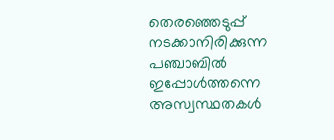തെരഞ്ഞെടുപ്പ് നടക്കാനിരിക്കുന്ന പഞ്ചാബില്‍ ഇപ്പോള്‍ത്തന്നെ അസ്വസ്ഥതകള്‍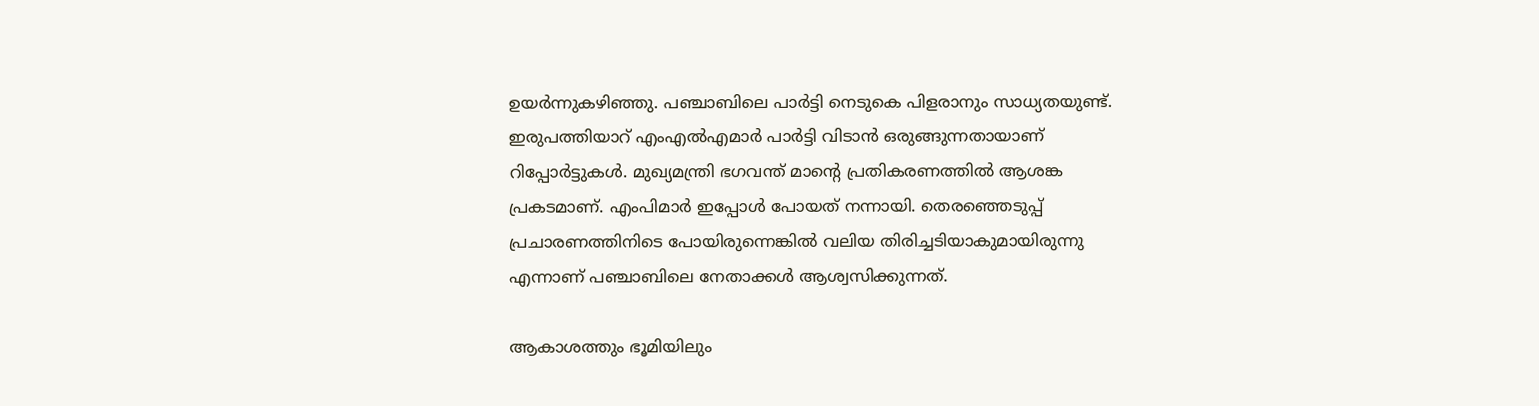ഉയര്‍ന്നുകഴിഞ്ഞു. പഞ്ചാബിലെ പാര്‍ട്ടി നെടുകെ പിളരാനും സാധ്യതയുണ്ട്. ഇരുപത്തിയാറ് എംഎല്‍എമാര്‍ പാര്‍ട്ടി വിടാന്‍ ഒരുങ്ങുന്നതായാണ് റിപ്പോര്‍ട്ടുകള്‍. മുഖ്യമന്ത്രി ഭഗവന്ത് മാന്റെ പ്രതികരണത്തില്‍ ആശങ്ക പ്രകടമാണ്. എംപിമാര്‍ ഇപ്പോള്‍ പോയത് നന്നായി. തെരഞ്ഞെടുപ്പ് പ്രചാരണത്തിനിടെ പോയിരുന്നെങ്കില്‍ വലിയ തിരിച്ചടിയാകുമായിരുന്നു എന്നാണ് പഞ്ചാബിലെ നേതാക്കള്‍ ആശ്വസിക്കുന്നത്.

ആകാശത്തും ഭൂമിയിലും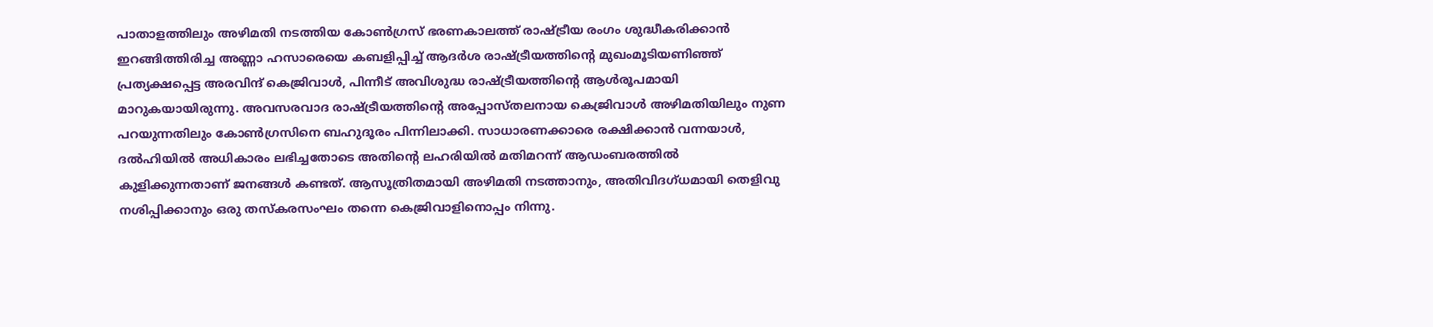പാതാളത്തിലും അഴിമതി നടത്തിയ കോണ്‍ഗ്രസ് ഭരണകാലത്ത് രാഷ്‌ട്രീയ രംഗം ശുദ്ധീകരിക്കാന്‍ ഇറങ്ങിത്തിരിച്ച അണ്ണാ ഹസാരെയെ കബളിപ്പിച്ച് ആദര്‍ശ രാഷ്‌ട്രീയത്തിന്റെ മുഖംമൂടിയണിഞ്ഞ് പ്രത്യക്ഷപ്പെട്ട അരവിന്ദ് കെജ്രിവാള്‍, പിന്നീട് അവിശുദ്ധ രാഷ്‌ട്രീയത്തിന്റെ ആള്‍രൂപമായി മാറുകയായിരുന്നു. അവസരവാദ രാഷ്‌ട്രീയത്തിന്റെ അപ്പോസ്തലനായ കെജ്രിവാള്‍ അഴിമതിയിലും നുണ പറയുന്നതിലും കോണ്‍ഗ്രസിനെ ബഹുദൂരം പിന്നിലാക്കി. സാധാരണക്കാരെ രക്ഷിക്കാന്‍ വന്നയാള്‍, ദല്‍ഹിയില്‍ അധികാരം ലഭിച്ചതോടെ അതിന്റെ ലഹരിയില്‍ മതിമറന്ന് ആഡംബരത്തില്‍ കുളിക്കുന്നതാണ് ജനങ്ങള്‍ കണ്ടത്. ആസൂത്രിതമായി അഴിമതി നടത്താനും, അതിവിദഗ്ധമായി തെളിവു നശിപ്പിക്കാനും ഒരു തസ്‌കരസംഘം തന്നെ കെജ്രിവാളിനൊപ്പം നിന്നു.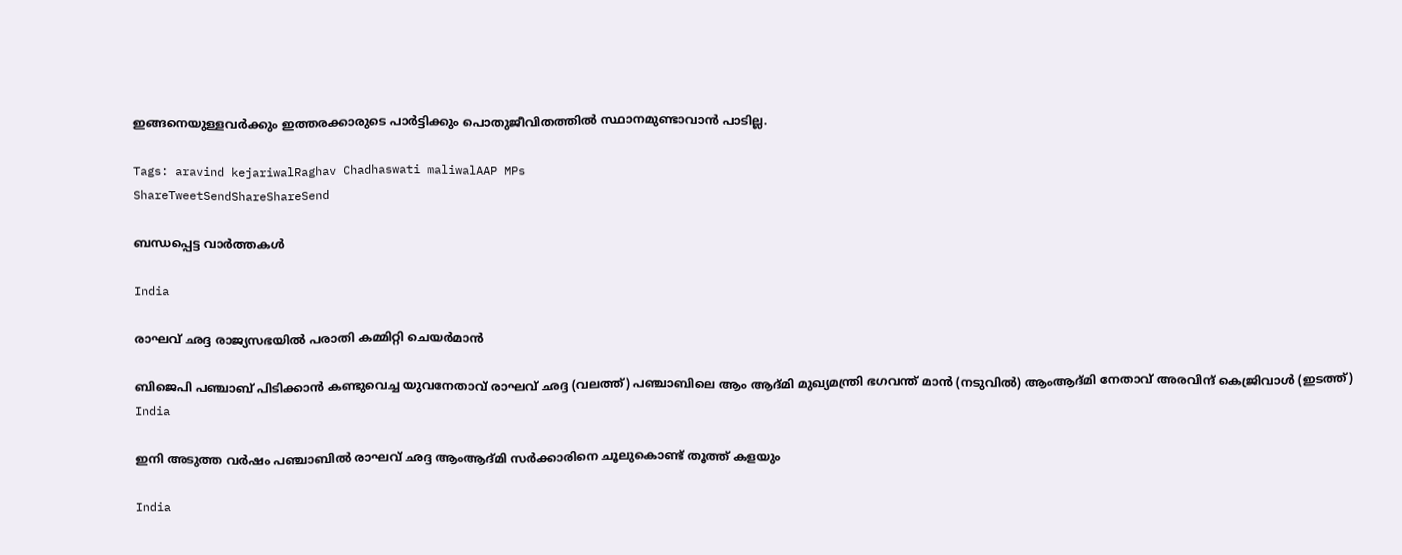ഇങ്ങനെയുള്ളവര്‍ക്കും ഇത്തരക്കാരുടെ പാര്‍ട്ടിക്കും പൊതുജീവിതത്തില്‍ സ്ഥാനമുണ്ടാവാന്‍ പാടില്ല.

Tags: aravind kejariwalRaghav Chadhaswati maliwalAAP MPs
ShareTweetSendShareShareSend

ബന്ധപ്പെട്ട വാര്‍ത്തകള്‍

India

രാഘവ് ഛദ്ദ രാജ്യസഭയില്‍ പരാതി കമ്മിറ്റി ചെയര്‍മാന്‍

ബിജെപി പഞ്ചാബ് പിടിക്കാന്‍ കണ്ടുവെച്ച യുവനേതാവ് രാഘവ് ഛദ്ദ (വലത്ത്) പഞ്ചാബിലെ ആം ആദ്മി മുഖ്യമന്ത്രി ഭഗവന്ത് മാന്‍ (നടുവില്‍) ആംആദ്മി നേതാവ് അരവിന്ദ് കെജ്രിവാള്‍ (ഇടത്ത്)
India

ഇനി അടുത്ത വര്‍ഷം പഞ്ചാബില്‍ രാഘവ് ഛദ്ദ ആംആദ്മി സര്‍ക്കാരിനെ ചൂലുകൊണ്ട് തൂത്ത് കളയും

India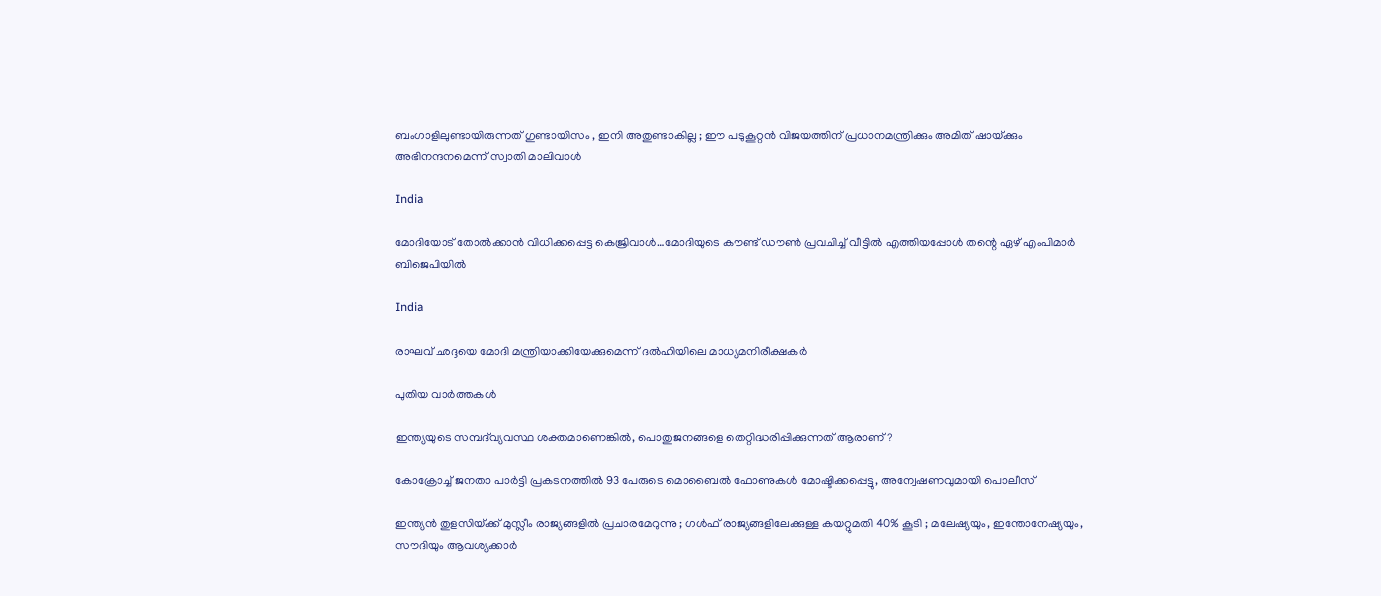ബംഗാളിലുണ്ടായിരുന്നത് ഗുണ്ടായിസം , ഇനി അതുണ്ടാകില്ല ; ഈ പടുകൂറ്റൻ വിജയത്തിന് പ്രധാനമന്ത്രിക്കും അമിത് ഷായ്‌ക്കും അഭിനന്ദനമെന്ന് സ്വാതി മാലിവാൾ

India

മോദിയോട് തോല്‍ക്കാന്‍ വിധിക്കപ്പെട്ട കെജ്രിവാള്‍…മോദിയുടെ കൗണ്ട് ഡൗണ്‍ പ്രവചിച്ച് വീട്ടില്‍ എത്തിയപ്പോള്‍ തന്റെ ഏഴ് എംപിമാർ ബിജെപിയിൽ

India

രാഘവ് ഛദ്ദയെ മോദി മന്ത്രിയാക്കിയേക്കുമെന്ന് ദല്‍ഹിയിലെ മാധ്യമനിരീക്ഷകര്‍

പുതിയ വാര്‍ത്തകള്‍

ഇന്ത്യയുടെ സമ്പദ്‌വ്യവസ്ഥ ശക്തമാണെങ്കിൽ, പൊതുജനങ്ങളെ തെറ്റിദ്ധരിപ്പിക്കുന്നത് ആരാണ്?

കോക്രോച്ച് ജനതാ പാര്‍ട്ടി പ്രകടനത്തില്‍ 93 പേരുടെ മൊബൈല്‍ ഫോണുകള്‍ മോഷ്ടിക്കപ്പെട്ടു, അന്വേഷണവുമായി പൊലീസ്

ഇന്ത്യൻ തുളസിയ്‌ക്ക് മുസ്ലീം രാജ്യങ്ങളിൽ പ്രചാരമേറുന്നു ; ഗൾഫ് രാജ്യങ്ങളിലേക്കുള്ള കയറ്റുമതി 40% കൂടി ; മലേഷ്യയും, ഇന്തോനേഷ്യയും, സൗദിയും ആവശ്യക്കാർ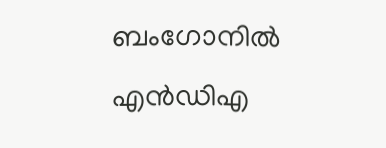ബംഗോനില്‍ എന്‍ഡിഎ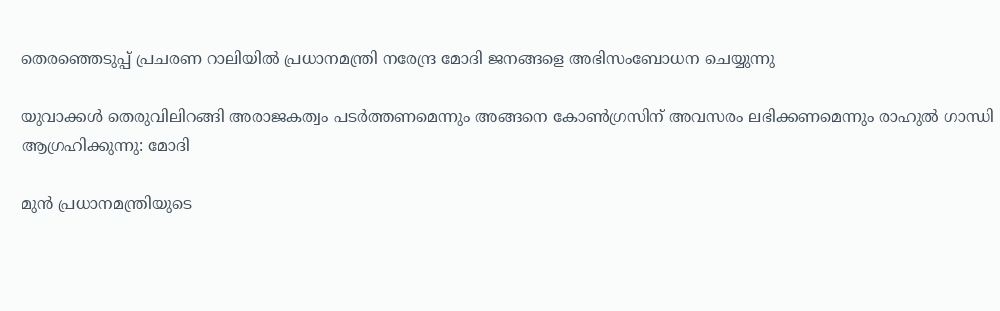തെരഞ്ഞെടുപ്പ് പ്രചരണ റാലിയില്‍ പ്രധാനമന്ത്രി നരേന്ദ്ര മോദി ജനങ്ങളെ അഭിസംബോധന ചെയ്യുന്നു

യുവാക്കൾ തെരുവിലിറങ്ങി അരാജകത്വം പടർത്തണമെന്നും അങ്ങനെ കോൺഗ്രസിന് അവസരം ലഭിക്കണമെന്നും രാഹുല്‍ ഗാന്ധി ആഗ്രഹിക്കുന്നു: മോദി

മുൻ പ്രധാനമന്ത്രിയുടെ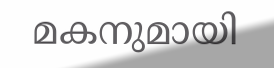മകനുമായി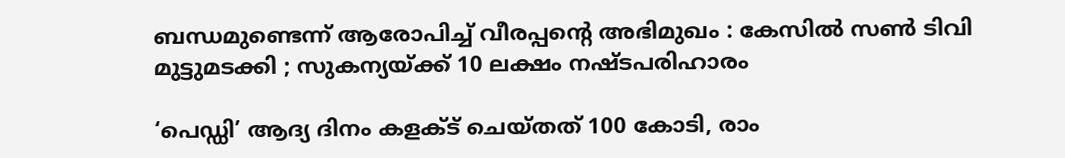ബന്ധമുണ്ടെന്ന് ആരോപിച്ച് വീരപ്പന്റെ അഭിമുഖം : കേസിൽ സൺ ടിവി മുട്ടുമടക്കി ; സുകന്യയ്‌ക്ക് 10 ലക്ഷം നഷ്ടപരിഹാരം

‘പെഡ്ഡി’ ആദ്യ ദിനം കളക്ട് ചെയ്തത് 100 കോടി, രാം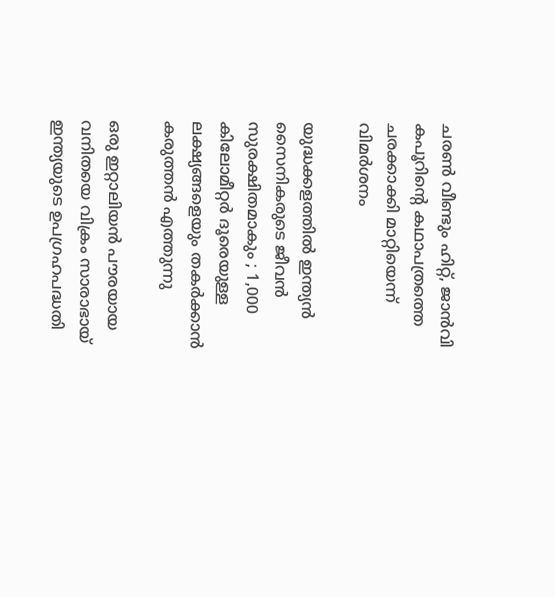ചരണ്‍ വീണ്ടും ഹിറ്റ്, ജാന്‍വി കപൂറിന്റെ കഥാപത്രത്തെ ചരക്കാക്കി മാറ്റിയെന്ന് വിമര്‍ശനം

യുദ്ധക്കളത്തിൽ ഇന്ത്യൻ സൈനികരുടെ ജീവൻ സുരക്ഷിതമാകും ; 1,000 കിലോമീറ്റർ ദൂരെയുള്ള ലക്ഷ്യങ്ങളെയും തകർക്കാൻ കരുത്തൻ എത്തുന്നു

ഒരു ഇറ്റാലിയന്‍ പൗരയായ വനിതയെ വിക്രം സാരാഭായ് ഇന്ത്യയുടെ ഉപഗ്രഹപദ്ധതി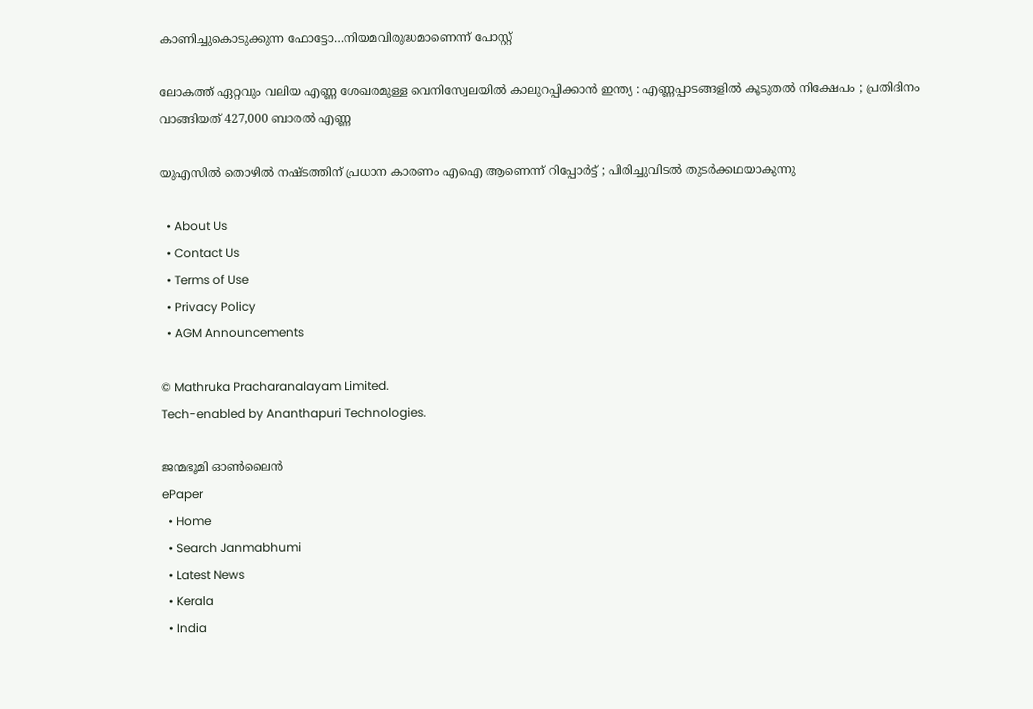കാണിച്ചുകൊടുക്കുന്ന ഫോട്ടോ…നിയമവിരുദ്ധമാണെന്ന് പോസ്റ്റ്

ലോകത്ത് ഏറ്റവും വലിയ എണ്ണ ശേഖരമുള്ള വെനിസ്വേലയിൽ കാലുറപ്പിക്കാൻ ഇന്ത്യ : എണ്ണപ്പാടങ്ങളിൽ കൂടുതൽ നിക്ഷേപം ; പ്രതിദിനം വാങ്ങിയത് 427,000 ബാരൽ എണ്ണ

യുഎസിൽ തൊഴിൽ നഷ്ടത്തിന് പ്രധാന കാരണം എഐ ആണെന്ന് റിപ്പോർട്ട് ; പിരിച്ചുവിടൽ തുടർക്കഥയാകുന്നു

  • About Us
  • Contact Us
  • Terms of Use
  • Privacy Policy
  • AGM Announcements

© Mathruka Pracharanalayam Limited.
Tech-enabled by Ananthapuri Technologies.

ജന്മഭൂമി ഓണ്‍ലൈന്‍
ePaper
  • Home
  • Search Janmabhumi
  • Latest News
  • Kerala
  • India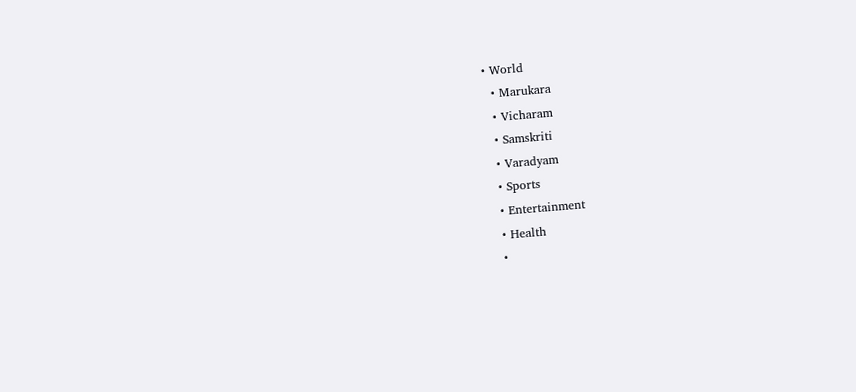• World
  • Marukara
  • Vicharam
  • Samskriti
  • Varadyam
  • Sports
  • Entertainment
  • Health
  •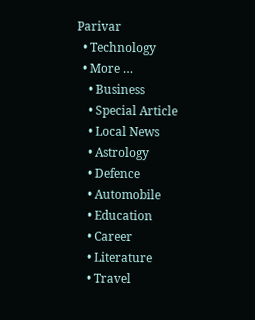Parivar
  • Technology
  • More …
    • Business
    • Special Article
    • Local News
    • Astrology
    • Defence
    • Automobile
    • Education
    • Career
    • Literature
    • Travel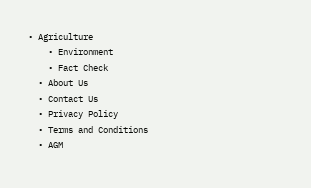• Agriculture
    • Environment
    • Fact Check
  • About Us
  • Contact Us
  • Privacy Policy
  • Terms and Conditions
  • AGM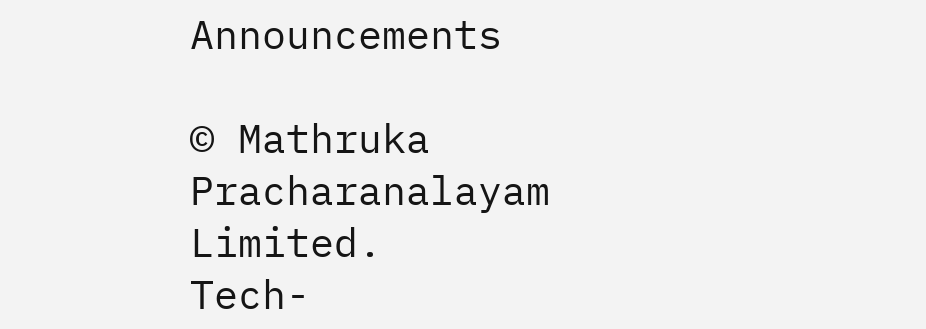Announcements

© Mathruka Pracharanalayam Limited.
Tech-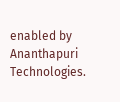enabled by Ananthapuri Technologies.